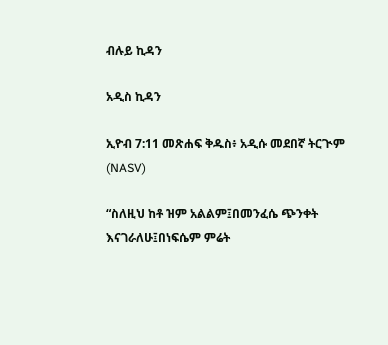ብሉይ ኪዳን

አዲስ ኪዳን

ኢዮብ 7:11 መጽሐፍ ቅዱስ፥ አዲሱ መደበኛ ትርጒም (NASV)

“ስለዚህ ከቶ ዝም አልልም፤በመንፈሴ ጭንቀት እናገራለሁ፤በነፍሴም ምሬት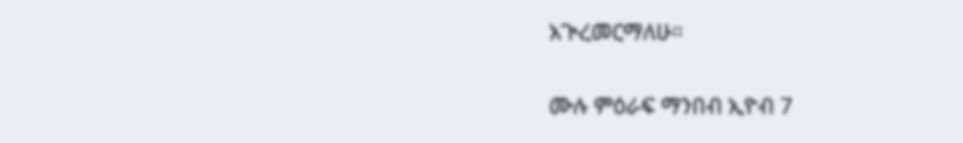አጒረመርማለሁ።

ሙሉ ምዕራፍ ማንበብ ኢዮብ 7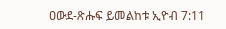ዐውደ-ጽሑፍ ይመልከቱ ኢዮብ 7:11